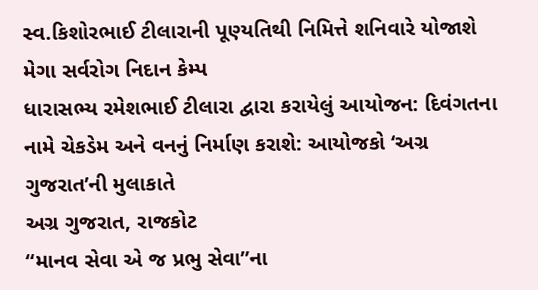સ્વ.કિશોરભાઈ ટીલારાની પૂણ્યતિથી નિમિત્તે શનિવારે યોજાશે મેગા સર્વરોગ નિદાન કેમ્પ
ધારાસભ્ય રમેશભાઈ ટીલારા દ્વારા કરાયેલું આયોજન: દિવંગતના નામે ચેકડેમ અને વનનું નિર્માણ કરાશે: આયોજકો ‘અગ્ર ગુજરાત’ની મુલાકાતે
અગ્ર ગુજરાત, રાજકોટ
“માનવ સેવા એ જ પ્રભુ સેવા”ના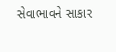સેવાભાવને સાકાર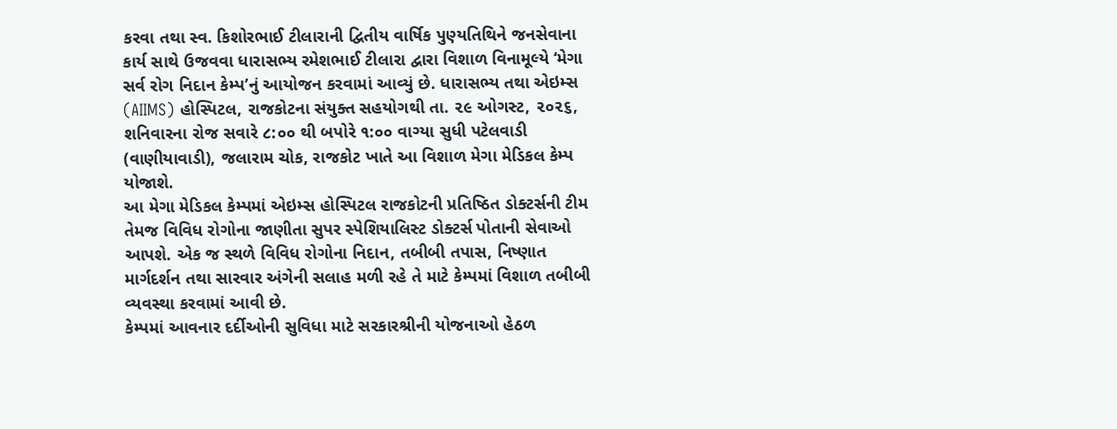કરવા તથા સ્વ. કિશોરભાઈ ટીલારાની દ્વિતીય વાર્ષિક પુણ્યતિથિને જનસેવાના કાર્ય સાથે ઉજવવા ધારાસભ્ય રમેશભાઈ ટીલારા દ્વારા વિશાળ વિનામૂલ્યે ‘મેગા સર્વ રોગ નિદાન કેમ્પ’નું આયોજન કરવામાં આવ્યું છે. ધારાસભ્ય તથા એઇમ્સ (AIIMS) હોસ્પિટલ, રાજકોટના સંયુક્ત સહયોગથી તા. ૨૯ ઓગસ્ટ, ૨૦૨૬, શનિવારના રોજ સવારે ૮:૦૦ થી બપોરે ૧:૦૦ વાગ્યા સુધી પટેલવાડી (વાણીયાવાડી), જલારામ ચોક, રાજકોટ ખાતે આ વિશાળ મેગા મેડિકલ કેમ્પ યોજાશે.
આ મેગા મેડિકલ કેમ્પમાં એઇમ્સ હોસ્પિટલ રાજકોટની પ્રતિષ્ઠિત ડોક્ટર્સની ટીમ તેમજ વિવિધ રોગોના જાણીતા સુપર સ્પેશિયાલિસ્ટ ડોક્ટર્સ પોતાની સેવાઓ આપશે. એક જ સ્થળે વિવિધ રોગોના નિદાન, તબીબી તપાસ, નિષ્ણાત માર્ગદર્શન તથા સારવાર અંગેની સલાહ મળી રહે તે માટે કેમ્પમાં વિશાળ તબીબી વ્યવસ્થા કરવામાં આવી છે.
કેમ્પમાં આવનાર દર્દીઓની સુવિધા માટે સરકારશ્રીની યોજનાઓ હેઠળ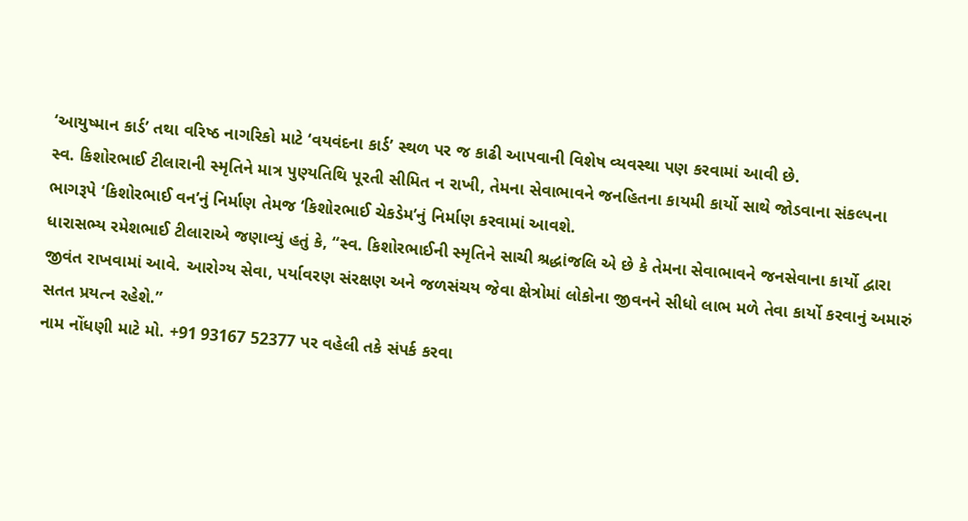‘આયુષ્માન કાર્ડ’ તથા વરિષ્ઠ નાગરિકો માટે ‘વયવંદના કાર્ડ’ સ્થળ પર જ કાઢી આપવાની વિશેષ વ્યવસ્થા પણ કરવામાં આવી છે.
સ્વ. કિશોરભાઈ ટીલારાની સ્મૃતિને માત્ર પુણ્યતિથિ પૂરતી સીમિત ન રાખી, તેમના સેવાભાવને જનહિતના કાયમી કાર્યો સાથે જોડવાના સંકલ્પના ભાગરૂપે ‘કિશોરભાઈ વન’નું નિર્માણ તેમજ ‘કિશોરભાઈ ચેકડેમ’નું નિર્માણ કરવામાં આવશે.
ધારાસભ્ય રમેશભાઈ ટીલારાએ જણાવ્યું હતું કે, “સ્વ. કિશોરભાઈની સ્મૃતિને સાચી શ્રદ્ધાંજલિ એ છે કે તેમના સેવાભાવને જનસેવાના કાર્યો દ્વારા જીવંત રાખવામાં આવે. આરોગ્ય સેવા, પર્યાવરણ સંરક્ષણ અને જળસંચય જેવા ક્ષેત્રોમાં લોકોના જીવનને સીધો લાભ મળે તેવા કાર્યો કરવાનું અમારું સતત પ્રયત્ન રહેશે.”
નામ નોંધણી માટે મો. +91 93167 52377 પર વહેલી તકે સંપર્ક કરવા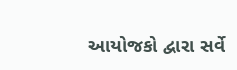આયોજકો દ્વારા સર્વે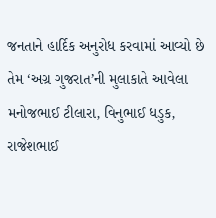જનતાને હાર્દિક અનુરોધ કરવામાં આવ્યો છે તેમ ‘અગ્ર ગુજરાત’ની મુલાકાતે આવેલા મનોજભાઈ ટીલારા, વિનુભાઈ ધડુક, રાજેશભાઈ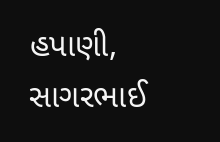હપાણી, સાગરભાઈ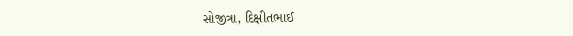સોજીત્રા, દિક્ષીતભાઈ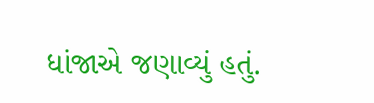ધાંજાએ જણાવ્યું હતું.